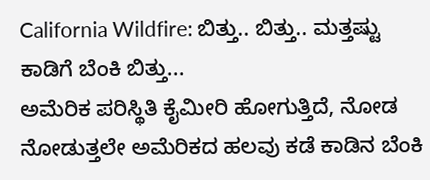California Wildfire: ಬಿತ್ತು.. ಬಿತ್ತು.. ಮತ್ತಷ್ಟು ಕಾಡಿಗೆ ಬೆಂಕಿ ಬಿತ್ತು...
ಅಮೆರಿಕ ಪರಿಸ್ಥಿತಿ ಕೈಮೀರಿ ಹೋಗುತ್ತಿದೆ, ನೋಡ ನೋಡುತ್ತಲೇ ಅಮೆರಿಕದ ಹಲವು ಕಡೆ ಕಾಡಿನ ಬೆಂಕಿ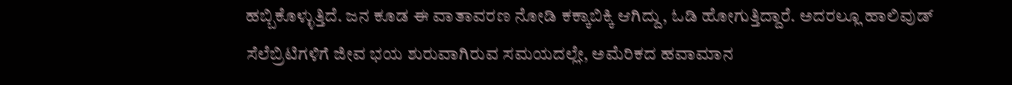ಹಬ್ಬಿಕೊಳ್ಳುತ್ತಿದೆ. ಜನ ಕೂಡ ಈ ವಾತಾವರಣ ನೋಡಿ ಕಕ್ಕಾಬಿಕ್ಕಿ ಆಗಿದ್ದು, ಓಡಿ ಹೋಗುತ್ತಿದ್ದಾರೆ. ಅದರಲ್ಲೂ ಹಾಲಿವುಡ್ ಸೆಲೆಬ್ರಿಟಿಗಳಿಗೆ ಜೀವ ಭಯ ಶುರುವಾಗಿರುವ ಸಮಯದಲ್ಲೇ, ಅಮೆರಿಕದ ಹವಾಮಾನ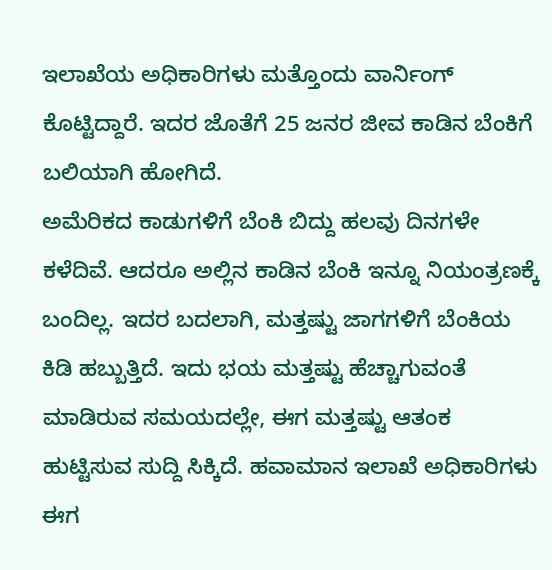ಇಲಾಖೆಯ ಅಧಿಕಾರಿಗಳು ಮತ್ತೊಂದು ವಾರ್ನಿಂಗ್ ಕೊಟ್ಟಿದ್ದಾರೆ. ಇದರ ಜೊತೆಗೆ 25 ಜನರ ಜೀವ ಕಾಡಿನ ಬೆಂಕಿಗೆ ಬಲಿಯಾಗಿ ಹೋಗಿದೆ.
ಅಮೆರಿಕದ ಕಾಡುಗಳಿಗೆ ಬೆಂಕಿ ಬಿದ್ದು ಹಲವು ದಿನಗಳೇ ಕಳೆದಿವೆ. ಆದರೂ ಅಲ್ಲಿನ ಕಾಡಿನ ಬೆಂಕಿ ಇನ್ನೂ ನಿಯಂತ್ರಣಕ್ಕೆ ಬಂದಿಲ್ಲ. ಇದರ ಬದಲಾಗಿ, ಮತ್ತಷ್ಟು ಜಾಗಗಳಿಗೆ ಬೆಂಕಿಯ ಕಿಡಿ ಹಬ್ಬುತ್ತಿದೆ. ಇದು ಭಯ ಮತ್ತಷ್ಟು ಹೆಚ್ಚಾಗುವಂತೆ ಮಾಡಿರುವ ಸಮಯದಲ್ಲೇ, ಈಗ ಮತ್ತಷ್ಟು ಆತಂಕ ಹುಟ್ಟಿಸುವ ಸುದ್ದಿ ಸಿಕ್ಕಿದೆ. ಹವಾಮಾನ ಇಲಾಖೆ ಅಧಿಕಾರಿಗಳು ಈಗ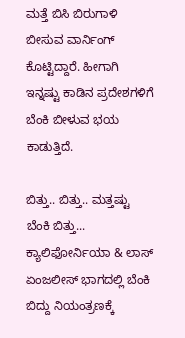ಮತ್ತೆ ಬಿಸಿ ಬಿರುಗಾಳಿ ಬೀಸುವ ವಾರ್ನಿಂಗ್ ಕೊಟ್ಟಿದ್ದಾರೆ. ಹೀಗಾಗಿ ಇನ್ನಷ್ಟು ಕಾಡಿನ ಪ್ರದೇಶಗಳಿಗೆ ಬೆಂಕಿ ಬೀಳುವ ಭಯ ಕಾಡುತ್ತಿದೆ.

ಬಿತ್ತು.. ಬಿತ್ತು.. ಮತ್ತಷ್ಟು ಬೆಂಕಿ ಬಿತ್ತು...
ಕ್ಯಾಲಿಫೋರ್ನಿಯಾ & ಲಾಸ್ ಏಂಜಲೀಸ್ ಭಾಗದಲ್ಲಿ ಬೆಂಕಿ ಬಿದ್ದು ನಿಯಂತ್ರಣಕ್ಕೆ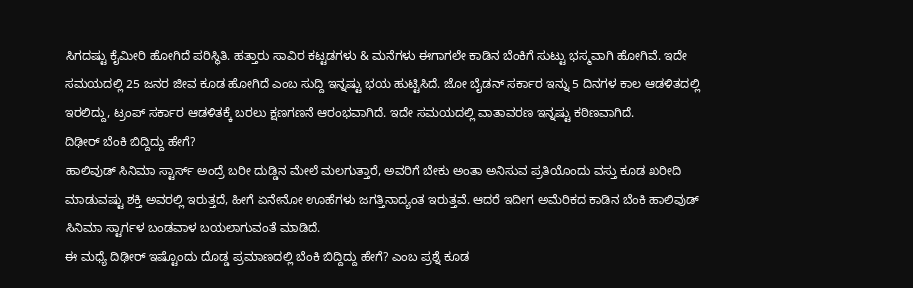ಸಿಗದಷ್ಟು ಕೈಮೀರಿ ಹೋಗಿದೆ ಪರಿಸ್ಥಿತಿ. ಹತ್ತಾರು ಸಾವಿರ ಕಟ್ಟಡಗಳು & ಮನೆಗಳು ಈಗಾಗಲೇ ಕಾಡಿನ ಬೆಂಕಿಗೆ ಸುಟ್ಟು ಭಸ್ಮವಾಗಿ ಹೋಗಿವೆ. ಇದೇ ಸಮಯದಲ್ಲಿ 25 ಜನರ ಜೀವ ಕೂಡ ಹೋಗಿದೆ ಎಂಬ ಸುದ್ದಿ ಇನ್ನಷ್ಟು ಭಯ ಹುಟ್ಟಿಸಿದೆ. ಜೋ ಬೈಡನ್ ಸರ್ಕಾರ ಇನ್ನು 5 ದಿನಗಳ ಕಾಲ ಆಡಳಿತದಲ್ಲಿ ಇರಲಿದ್ದು, ಟ್ರಂಪ್ ಸರ್ಕಾರ ಆಡಳಿತಕ್ಕೆ ಬರಲು ಕ್ಷಣಗಣನೆ ಆರಂಭವಾಗಿದೆ. ಇದೇ ಸಮಯದಲ್ಲಿ ವಾತಾವರಣ ಇನ್ನಷ್ಟು ಕಠಿಣವಾಗಿದೆ.
ದಿಢೀರ್ ಬೆಂಕಿ ಬಿದ್ದಿದ್ದು ಹೇಗೆ?
ಹಾಲಿವುಡ್ ಸಿನಿಮಾ ಸ್ಟಾರ್ಸ್ ಅಂದ್ರೆ ಬರೀ ದುಡ್ಡಿನ ಮೇಲೆ ಮಲಗುತ್ತಾರೆ, ಅವರಿಗೆ ಬೇಕು ಅಂತಾ ಅನಿಸುವ ಪ್ರತಿಯೊಂದು ವಸ್ತು ಕೂಡ ಖರೀದಿ ಮಾಡುವಷ್ಟು ಶಕ್ತಿ ಅವರಲ್ಲಿ ಇರುತ್ತದೆ, ಹೀಗೆ ಏನೇನೋ ಊಹೆಗಳು ಜಗತ್ತಿನಾದ್ಯಂತ ಇರುತ್ತವೆ. ಆದರೆ ಇದೀಗ ಅಮೆರಿಕದ ಕಾಡಿನ ಬೆಂಕಿ ಹಾಲಿವುಡ್ ಸಿನಿಮಾ ಸ್ಟಾರ್ಗಳ ಬಂಡವಾಳ ಬಯಲಾಗುವಂತೆ ಮಾಡಿದೆ.
ಈ ಮಧ್ಯೆ ದಿಢೀರ್ ಇಷ್ಟೊಂದು ದೊಡ್ಡ ಪ್ರಮಾಣದಲ್ಲಿ ಬೆಂಕಿ ಬಿದ್ದಿದ್ದು ಹೇಗೆ? ಎಂಬ ಪ್ರಶ್ನೆ ಕೂಡ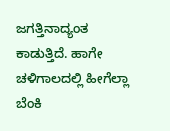ಜಗತ್ತಿನಾದ್ಯಂತ ಕಾಡುತ್ತಿದೆ. ಹಾಗೇ ಚಳಿಗಾಲದಲ್ಲಿ ಹೀಗೆಲ್ಲಾ ಬೆಂಕಿ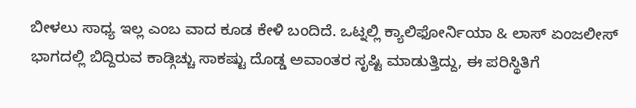ಬೀಳಲು ಸಾಧ್ಯ ಇಲ್ಲ ಎಂಬ ವಾದ ಕೂಡ ಕೇಳಿ ಬಂದಿದೆ. ಒಟ್ನಲ್ಲಿ ಕ್ಯಾಲಿಫೋರ್ನಿಯಾ & ಲಾಸ್ ಏಂಜಲೀಸ್ ಭಾಗದಲ್ಲಿ ಬಿದ್ದಿರುವ ಕಾಡ್ಗಿಚ್ಚು ಸಾಕಷ್ಟು ದೊಡ್ಡ ಅವಾಂತರ ಸೃಷ್ಟಿ ಮಾಡುತ್ತಿದ್ದು, ಈ ಪರಿಸ್ಥಿತಿಗೆ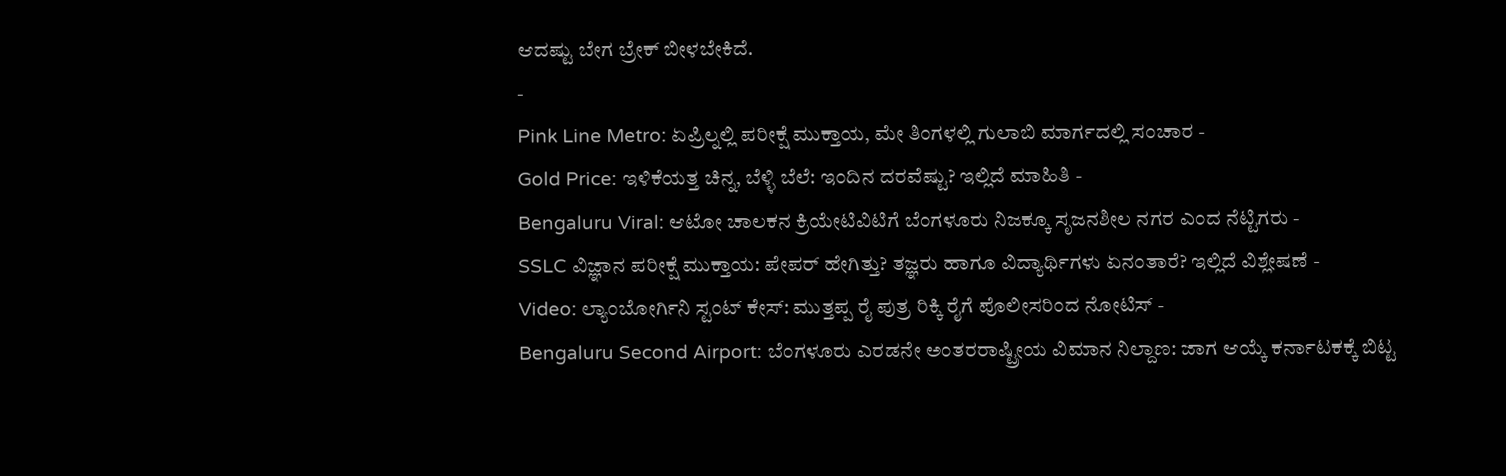ಆದಷ್ಟು ಬೇಗ ಬ್ರೇಕ್ ಬೀಳಬೇಕಿದೆ.
-
Pink Line Metro: ಏಪ್ರಿಲ್ನಲ್ಲಿ ಪರೀಕ್ಷೆ ಮುಕ್ತಾಯ, ಮೇ ತಿಂಗಳಲ್ಲಿ ಗುಲಾಬಿ ಮಾರ್ಗದಲ್ಲಿ ಸಂಚಾರ -
Gold Price: ಇಳಿಕೆಯತ್ತ ಚಿನ್ನ, ಬೆಳ್ಳಿ ಬೆಲೆ: ಇಂದಿನ ದರವೆಷ್ಟು? ಇಲ್ಲಿದೆ ಮಾಹಿತಿ -
Bengaluru Viral: ಆಟೋ ಚಾಲಕನ ಕ್ರಿಯೇಟಿವಿಟಿಗೆ ಬೆಂಗಳೂರು ನಿಜಕ್ಕೂ ಸೃಜನಶೀಲ ನಗರ ಎಂದ ನೆಟ್ಟಿಗರು -
SSLC ವಿಜ್ಞಾನ ಪರೀಕ್ಷೆ ಮುಕ್ತಾಯ: ಪೇಪರ್ ಹೇಗಿತ್ತು? ತಜ್ಞರು ಹಾಗೂ ವಿದ್ಯಾರ್ಥಿಗಳು ಏನಂತಾರೆ? ಇಲ್ಲಿದೆ ವಿಶ್ಲೇಷಣೆ -
Video: ಲ್ಯಾಂಬೋರ್ಗಿನಿ ಸ್ಟಂಟ್ ಕೇಸ್: ಮುತ್ತಪ್ಪ ರೈ ಪುತ್ರ ರಿಕ್ಕಿ ರೈಗೆ ಪೊಲೀಸರಿಂದ ನೋಟಿಸ್ -
Bengaluru Second Airport: ಬೆಂಗಳೂರು ಎರಡನೇ ಅಂತರರಾಷ್ಟ್ರೀಯ ವಿಮಾನ ನಿಲ್ದಾಣ: ಜಾಗ ಆಯ್ಕೆ ಕರ್ನಾಟಕಕ್ಕೆ ಬಿಟ್ಟ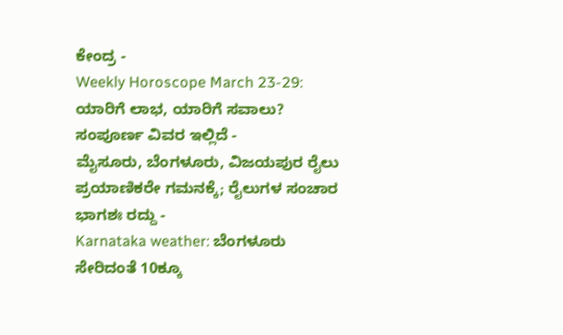ಕೇಂದ್ರ -
Weekly Horoscope March 23-29: ಯಾರಿಗೆ ಲಾಭ, ಯಾರಿಗೆ ಸವಾಲು? ಸಂಪೂರ್ಣ ವಿವರ ಇಲ್ಲಿದೆ -
ಮೈಸೂರು, ಬೆಂಗಳೂರು, ವಿಜಯಪುರ ರೈಲು ಪ್ರಯಾಣಿಕರೇ ಗಮನಕ್ಕೆ; ರೈಲುಗಳ ಸಂಚಾರ ಭಾಗಶಃ ರದ್ದು -
Karnataka weather: ಬೆಂಗಳೂರು ಸೇರಿದಂತೆ 10ಕ್ಕೂ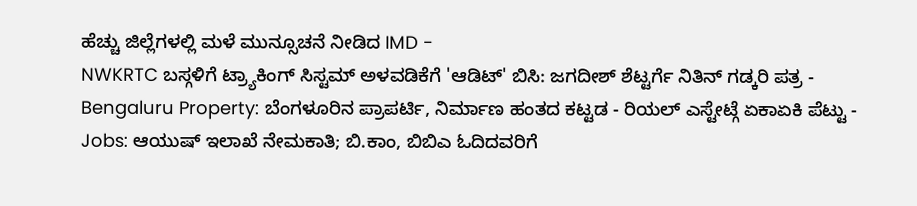ಹೆಚ್ಚು ಜಿಲ್ಲೆಗಳಲ್ಲಿ ಮಳೆ ಮುನ್ಸೂಚನೆ ನೀಡಿದ IMD -
NWKRTC ಬಸ್ಗಳಿಗೆ ಟ್ರ್ಯಾಕಿಂಗ್ ಸಿಸ್ಟಮ್ ಅಳವಡಿಕೆಗೆ 'ಆಡಿಟ್' ಬಿಸಿ: ಜಗದೀಶ್ ಶೆಟ್ಟರ್ಗೆ ನಿತಿನ್ ಗಡ್ಕರಿ ಪತ್ರ -
Bengaluru Property: ಬೆಂಗಳೂರಿನ ಪ್ರಾಪರ್ಟಿ, ನಿರ್ಮಾಣ ಹಂತದ ಕಟ್ಟಡ - ರಿಯಲ್ ಎಸ್ಟೇಟ್ಗೆ ಏಕಾಏಕಿ ಪೆಟ್ಟು -
Jobs: ಆಯುಷ್ ಇಲಾಖೆ ನೇಮಕಾತಿ; ಬಿ.ಕಾಂ, ಬಿಬಿಎ ಓದಿದವರಿಗೆ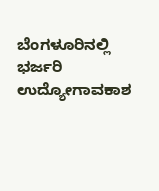ಬೆಂಗಳೂರಿನಲ್ಲಿ ಭರ್ಜರಿ ಉದ್ಯೋಗಾವಕಾಶ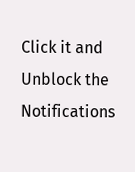Click it and Unblock the Notifications